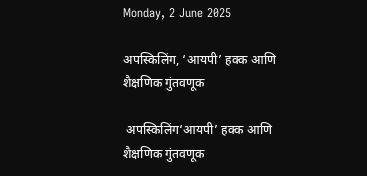Monday, 2 June 2025

अपस्किलिंग, ‘आयपी’ हक्क आणि शैक्षणिक गुंतवणूक

 अपस्किलिंग‘आयपी’ हक्क आणि शैक्षणिक गुंतवणूक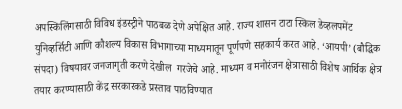अपस्किलिंगसाठी विविध इंडस्ट्रीने पाठबळ देणे अपेक्षित आहे. राज्य शासन टाटा स्किल डेव्हलपमेंट युनिव्हर्सिटी आणि कौशल्य विकास विभागाच्या माध्यमातून पूर्णपणे सहकार्य करत आहे. ‘आयपी’ (बौद्धिक संपदा) विषयावर जनजागृती करणे देखील  गरजेचे आहे. माध्यम व मनोरंजन क्षेत्रासाठी विशेष आर्थिक क्षेत्र तयार करण्यासाठी केंद्र सरकारकडे प्रस्ताव पाठविण्यात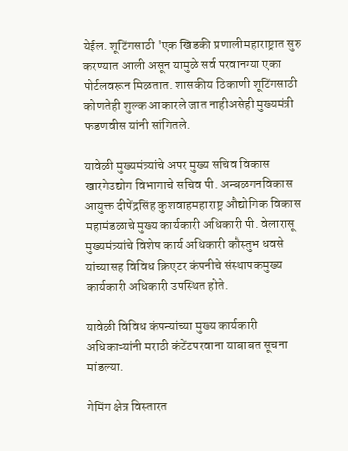येईल. शूटिंगसाठी 'एक खिडकी प्रणालीमहाराष्ट्रात सुरु करण्यात आली असून यामुळे सर्व परवानग्या एका पोर्टलवरून मिळतात. शासकीय ठिकाणी शूटिंगसाठी कोणतेही शुल्क आकारले जात नाहीअसेही मुख्यमंत्री फडणवीस यांनी सांगितले.

यावेळी मुख्यमंत्र्यांचे अपर मुख्य सचिव विकास खारगेउद्योग विभागाचे सचिव पी. अन्बळगनविकास आयुक्त दीपेंद्रसिंह कुशवाहमहाराष्ट्र औद्योगिक विकास महामंडळाचे मुख्य कार्यकारी अधिकारी पी. वेलारासू मुख्यमंत्र्यांचे विशेष कार्य अधिकारी कौस्तुभ धवसे यांच्यासह विविध क्रिएटर कंपनीचे संस्थापकमुख्य कार्यकारी अधिकारी उपस्थित होते.

यावेळी विविध कंपन्यांच्या मुख्य कार्यकारी अधिकाऱ्यांनी मराठी कंटेंटपरवाना याबाबत सूचना मांडल्या.

गेमिंग क्षेत्र विस्तारत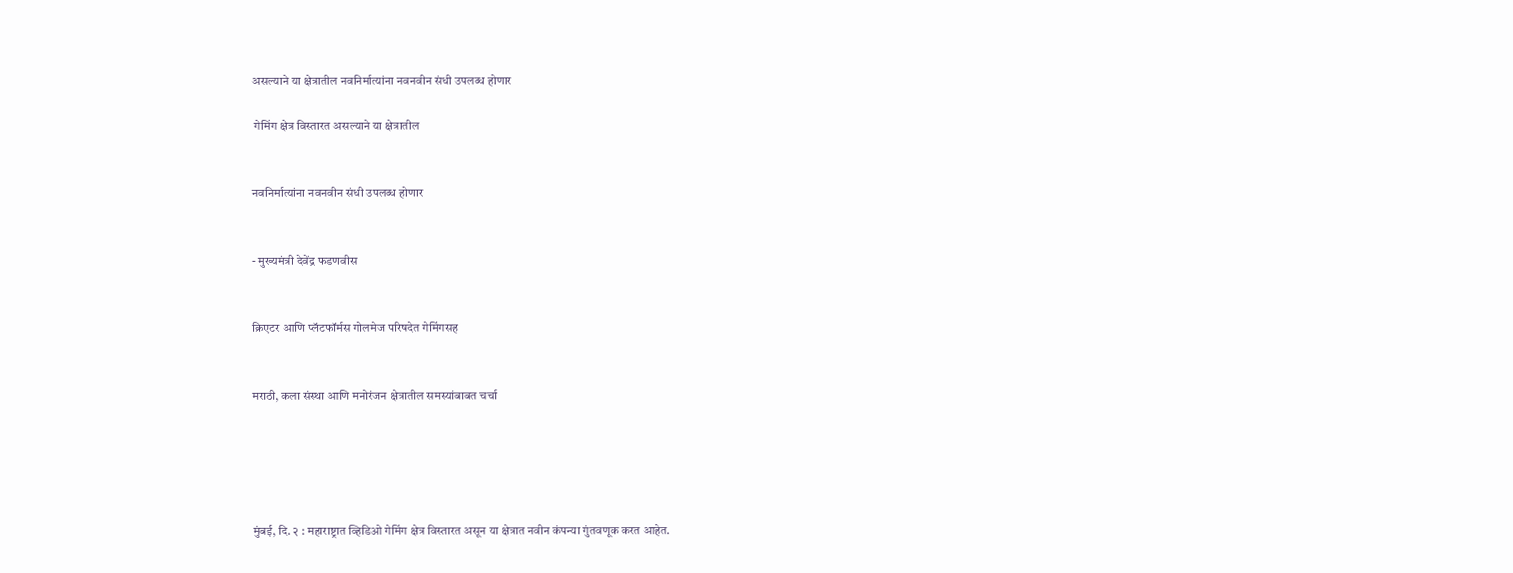असल्याने या क्षेत्रातील नवनिर्मात्यांना नवनवीन संधी उपलब्ध होणार

 गेमिंग क्षेत्र विस्तारत असल्याने या क्षेत्रातील


नवनिर्मात्यांना नवनवीन संधी उपलब्ध होणार


- मुख्यमंत्री देवेंद्र फडणवीस


क्रिएटर आणि प्लॅटफॉर्मस गोलमेज परिषदेत गेमिंगसह


मराठी, कला संस्था आणि मनोरंजन क्षेत्रातील समस्यांबाबत चर्चा





मुंबई, दि. २ : महाराष्ट्रात व्हिडिओ गेमिंग क्षेत्र विस्तारत असून या क्षेत्रात नवीन कंपन्या गुंतवणूक करत आहेत.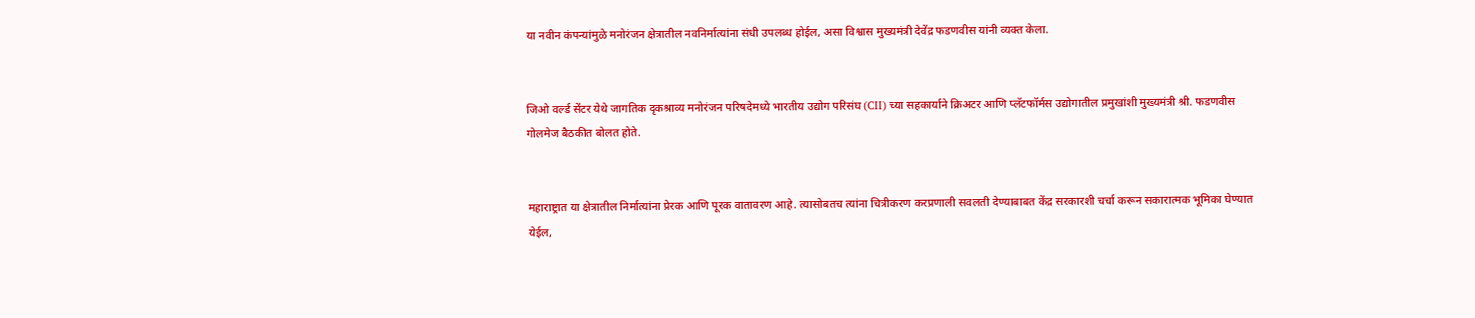या नवीन कंपन्यांमुळे मनोरंजन क्षेत्रातील नवनिर्मात्यांना संधी उपलब्ध होईल, असा विश्वास मुख्यमंत्री देवेंद्र फडणवीस यांनी व्यक्त केला.


जिओ वर्ल्ड सेंटर येथे जागतिक दृकश्राव्य मनोरंजन परिषदेमध्ये भारतीय उद्योग परिसंघ (CII) च्या सहकार्याने क्रिअटर आणि प्लॅटफॉर्मस उद्योगातील प्रमुखांशी मुख्यमंत्री श्री. फडणवीस गोलमेज बैठकीत बोलत होते.


महाराष्ट्रात या क्षेत्रातील निर्मात्यांना प्रेरक आणि पूरक वातावरण आहे. त्यासोबतच त्यांना चित्रीकरण करप्रणाली सवलती देण्याबाबत केंद्र सरकारशी चर्चा करून सकारात्मक भूमिका घेण्यात येईल,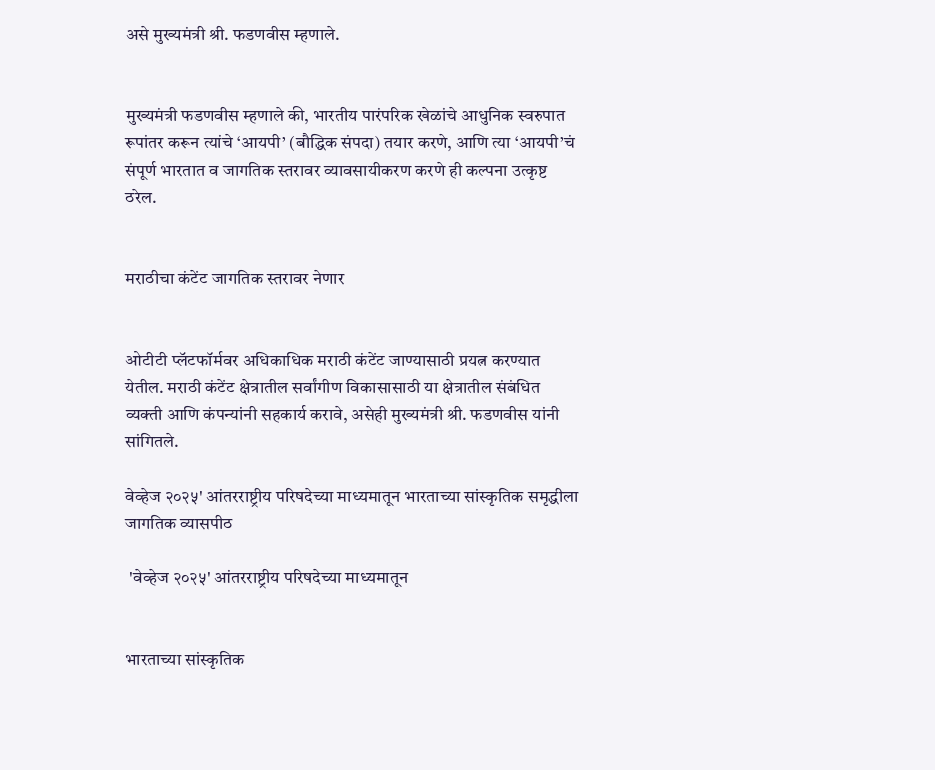असे मुख्यमंत्री श्री. फडणवीस म्हणाले.


मुख्यमंत्री फडणवीस म्हणाले की, भारतीय पारंपरिक खेळांचे आधुनिक स्वरुपात रूपांतर करून त्यांचे ‘आयपी’ (बौद्धिक संपदा) तयार करणे, आणि त्या ‘आयपी’चं संपूर्ण भारतात व जागतिक स्तरावर व्यावसायीकरण करणे ही कल्पना उत्कृष्ट ठरेल.


मराठीचा कंटेंट जागतिक स्तरावर नेणार


ओटीटी प्लॅटफॉर्मवर अधिकाधिक मराठी कंटेंट जाण्यासाठी प्रयत्न करण्यात येतील. मराठी कंटेंट क्षेत्रातील सर्वांगीण विकासासाठी या क्षेत्रातील संबंधित व्यक्ती आणि कंपन्यांनी सहकार्य करावे, असेही मुख्यमंत्री श्री. फडणवीस यांनी सांगितले.

वेव्हेज २०२५' आंतरराष्ट्रीय परिषदेच्या माध्यमातून भारताच्या सांस्कृतिक समृद्धीला जागतिक व्यासपीठ

 'वेव्हेज २०२५' आंतरराष्ट्रीय परिषदेच्या माध्यमातून


भारताच्या सांस्कृतिक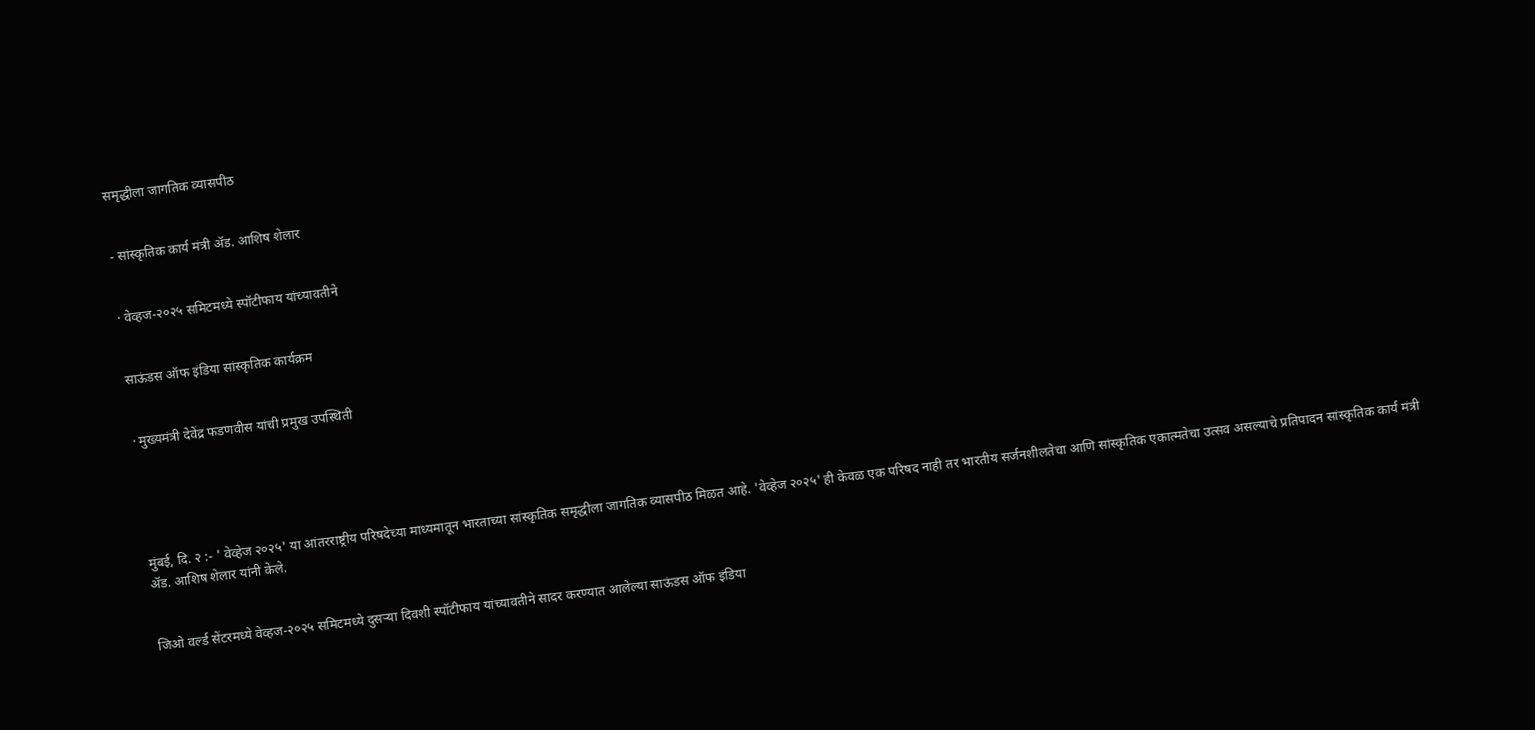समृद्धीला जागतिक व्यासपीठ


- सांस्कृतिक कार्य मंत्री ॲड. आशिष शेलार


· वेव्हज-२०२५ समिटमध्ये स्पॉटीफाय यांच्यावतीने


साऊंडस ऑफ इंडिया सांस्कृतिक कार्यक्रम


· मुख्यमंत्री देवेंद्र फडणवीस यांची प्रमुख उपस्थिती





मुंबई, दि. २ :- ' वेव्हेज २०२५' या आंतरराष्ट्रीय परिषदेच्या माध्यमातून भारताच्या सांस्कृतिक समृद्धीला जागतिक व्यासपीठ मिळत आहे. 'वेव्हेज २०२५' ही केवळ एक परिषद नाही तर भारतीय सर्जनशीलतेचा आणि सांस्कृतिक एकात्मतेचा उत्सव असल्याचे प्रतिपादन सांस्कृतिक कार्य मंत्री ॲड. आशिष शेलार यांनी केले.


जिओ वर्ल्ड सेंटरमध्ये वेव्हज-२०२५ समिटमध्ये दुसऱ्या दिवशी स्पॉटीफाय यांच्यावतीने सादर करण्यात आलेल्या साऊंडस ऑफ इंडिया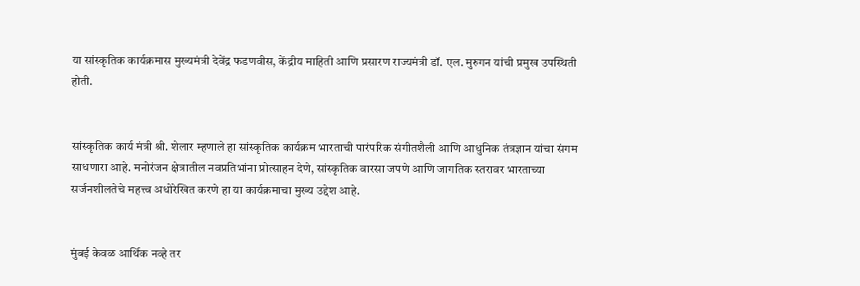या सांस्कृतिक कार्यक्रमास मुख्यमंत्री देवेंद्र फडणवीस, केंद्रीय माहिती आणि प्रसारण राज्यमंत्री डॉ. एल. मुरुगन यांची प्रमुख उपस्थिती होती.


सांस्कृतिक कार्य मंत्री श्री. शेलार म्हणाले हा सांस्कृतिक कार्यक्रम भारताची पारंपरिक संगीतशैली आणि आधुनिक तंत्रज्ञान यांचा संगम साधणारा आहे. मनोरंजन क्षेत्रातील नवप्रतिभांना प्रोत्साहन देणे, सांस्कृतिक वारसा जपणे आणि जागतिक स्तरावर भारताच्या सर्जनशीलतेचे महत्त्व अधोरेखित करणे हा या कार्यक्रमाचा मुख्य उद्देश आहे.


मुंबई केवळ आर्थिक नव्हे तर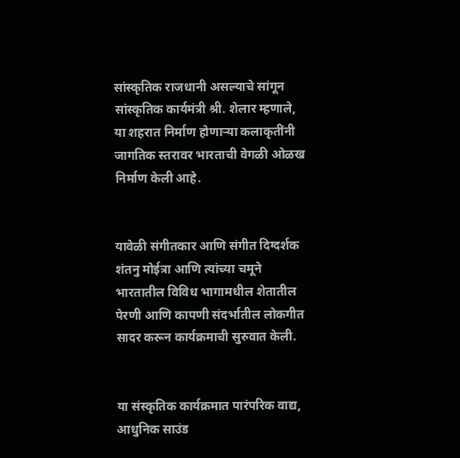सांस्कृतिक राजधानी असल्याचे सांगून सांस्कृतिक कार्यमंत्री श्री. शेलार म्हणाले, या शहरात निर्माण होणाऱ्या कलाकृतींनी जागतिक स्तरावर भारताची वेगळी ओळख निर्माण केली आहे.


यावेळी संगीतकार आणि संगीत दिग्दर्शक शंतनु मोईत्रा आणि त्यांच्या चमूने भारतातील विविध भागामधील शेतातील पेरणी आणि कापणी संदर्भातील लोकगीत सादर करून कार्यक्रमाची सुरुवात केली.


या संस्कृतिक कार्यक्रमात पारंपरिक वाद्य, आधुनिक साउंड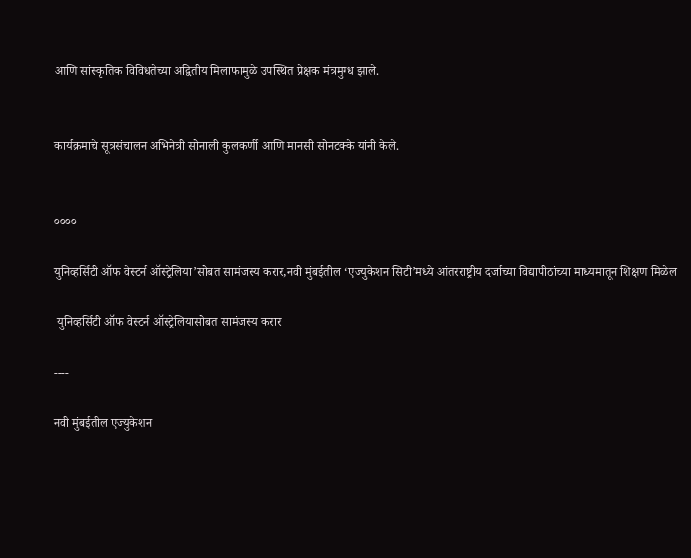आणि सांस्कृतिक विविधतेच्या अद्वितीय मिलाफामुळे उपस्थित प्रेक्षक मंत्रमुग्ध झाले.


कार्यक्रमाचे सूत्रसंचालन अभिनेत्री सोनाली कुलकर्णी आणि मानसी सोनटक्के यांनी केले.


००००

युनिव्हर्सिटी ऑफ वेस्टर्न ऑस्ट्रेलिया’सोबत सामंजस्य करार,नवी मुंबईतील ‘एज्युकेशन सिटी’मध्ये आंतरराष्ट्रीय दर्जाच्या विद्यापीठांच्या माध्यमातून शिक्षण मिळेल

 युनिव्हर्सिटी ऑफ वेस्टर्न ऑस्ट्रेलियासोबत सामंजस्य करार

----

नवी मुंबईतील एज्युकेशन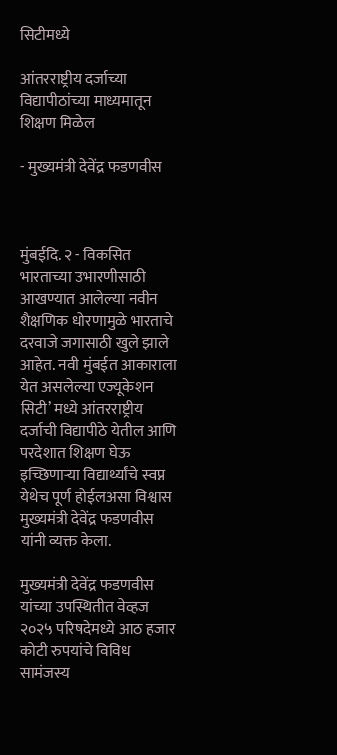सिटीमध्ये

आंतरराष्ट्रीय दर्जाच्या विद्यापीठांच्या माध्यमातून शिक्षण मिळेल

- मुख्यमंत्री देवेंद्र फडणवीस



मुंबईदि. २ - विकसित भारताच्या उभारणीसाठी आखण्यात आलेल्या नवीन शैक्षणिक धोरणामुळे भारताचे दरवाजे जगासाठी खुले झाले आहेत. नवी मुंबईत आकाराला येत असलेल्या एज्यूकेशन सिटी’ मध्ये आंतरराष्ट्रीय दर्जाची विद्यापीठे येतील आणि परदेशात शिक्षण घेऊ इच्छिणाऱ्या विद्यार्थ्यांचे स्वप्न येथेच पूर्ण होईलअसा विश्वास मुख्यमंत्री देवेंद्र फडणवीस यांनी व्यक्त केला.

मुख्यमंत्री देवेंद्र फडणवीस यांच्या उपस्थितीत वेव्हज २०२५ परिषदेमध्ये आठ हजार कोटी रुपयांचे विविध सामंजस्य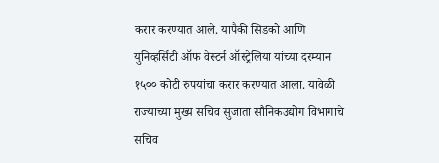करार करण्यात आले. यापैकी सिडको आणि युनिव्हर्सिटी ऑफ वेस्टर्न ऑस्ट्रेलिया यांच्या दरम्यान १५०० कोटी रुपयांचा करार करण्यात आला. यावेळी राज्याच्या मुख्य सचिव सुजाता सौनिकउद्योग विभागाचे सचिव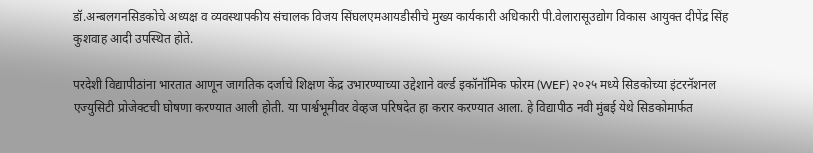डॉ.अन्बलगनसिडकोचे अध्यक्ष व व्यवस्थापकीय संचालक विजय सिंघलएमआयडीसीचे मुख्य कार्यकारी अधिकारी पी.वेलारासूउद्योग विकास आयुक्त दीपेंद्र सिंह कुशवाह आदी उपस्थित होते.

परदेशी विद्यापीठांना भारतात आणून जागतिक दर्जाचे शिक्षण केंद्र उभारण्याच्या उद्देशाने वर्ल्ड इकॉनॉमिक फोरम (WEF) २०२५ मध्ये सिडकोच्या इंटरनॅशनल एज्युसिटी प्रोजेक्टची घोषणा करण्यात आली होती. या पार्श्वभूमीवर वेव्हज परिषदेत हा करार करण्यात आला. हे विद्यापीठ नवी मुंबई येथे सिडकोमार्फत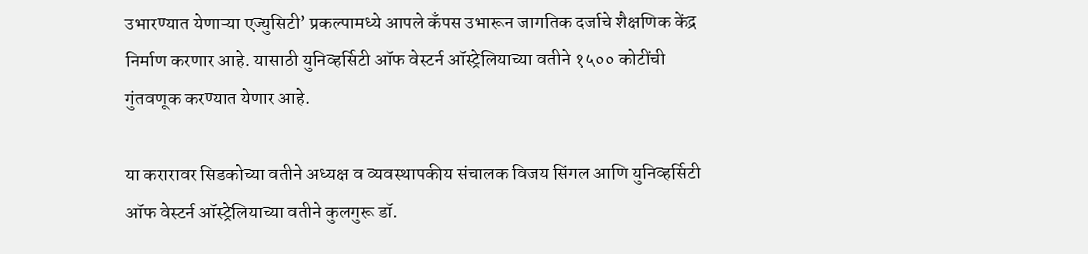उभारण्यात येणाऱ्या एज्युसिटी’ प्रकल्पामध्ये आपले कॅंपस उभारून जागतिक दर्जाचे शैक्षणिक केंद्र निर्माण करणार आहे. यासाठी युनिव्हर्सिटी ऑफ वेस्टर्न ऑस्ट्रेलियाच्या वतीने १५०० कोटींची गुंतवणूक करण्यात येणार आहे.

या करारावर सिडकोच्या वतीने अध्यक्ष व व्यवस्थापकीय संचालक विजय सिंगल आणि युनिव्हर्सिटी ऑफ वेस्टर्न ऑस्ट्रेलियाच्या वतीने कुलगुरू डॉ.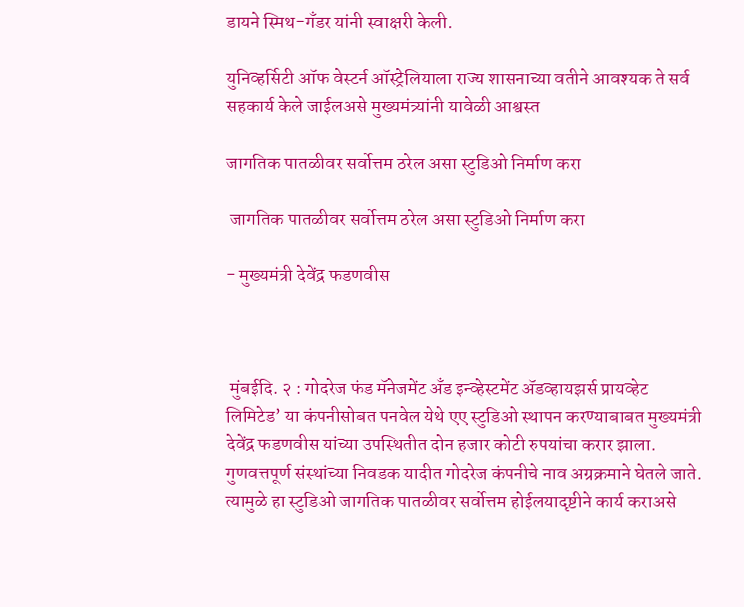डायने स्मिथ-गॅंडर यांनी स्वाक्षरी केली.

युनिव्हर्सिटी ऑफ वेस्टर्न ऑस्ट्रेलियाला राज्य शासनाच्या वतीने आवश्यक ते सर्व सहकार्य केले जाईलअसे मुख्यमंत्र्यांनी यावेळी आश्वस्त

जागतिक पातळीवर सर्वोत्तम ठरेल असा स्टुडिओ निर्माण करा

 जागतिक पातळीवर सर्वोत्तम ठरेल असा स्टुडिओ निर्माण करा

- मुख्यमंत्री देवेंद्र फडणवीस



 मुंबईदि. २ : गोदरेज फंड मॅनेजमेंट अँड इन्व्हेस्टमेंट ॲडव्हायझर्स प्रायव्हेट लिमिटेड’ या कंपनीसोबत पनवेल येथे एए स्टुडिओ स्थापन करण्याबाबत मुख्यमंत्री देवेंद्र फडणवीस यांच्या उपस्थितीत दोन हजार कोटी रुपयांचा करार झाला. गुणवत्तपूर्ण संस्थांच्या निवडक यादीत गोदरेज कंपनीचे नाव अग्रक्रमाने घेतले जाते. त्यामुळे हा स्टुडिओ जागतिक पातळीवर सर्वोत्तम होईलयादृष्टीने कार्य कराअसे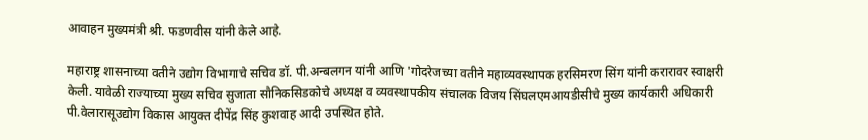आवाहन मुख्यमंत्री श्री. फडणवीस यांनी केले आहे.

महाराष्ट्र शासनाच्या वतीने उद्योग विभागाचे सचिव डॉ. पी.अन्बलगन यांनी आणि 'गोदरेजच्या वतीने महाव्यवस्थापक हरसिमरण सिंग यांनी करारावर स्वाक्षरी केली. यावेळी राज्याच्या मुख्य सचिव सुजाता सौनिकसिडकोचे अध्यक्ष व व्यवस्थापकीय संचालक विजय सिंघलएमआयडीसीचे मुख्य कार्यकारी अधिकारी पी.वेलारासूउद्योग विकास आयुक्त दीपेंद्र सिंह कुशवाह आदी उपस्थित होते.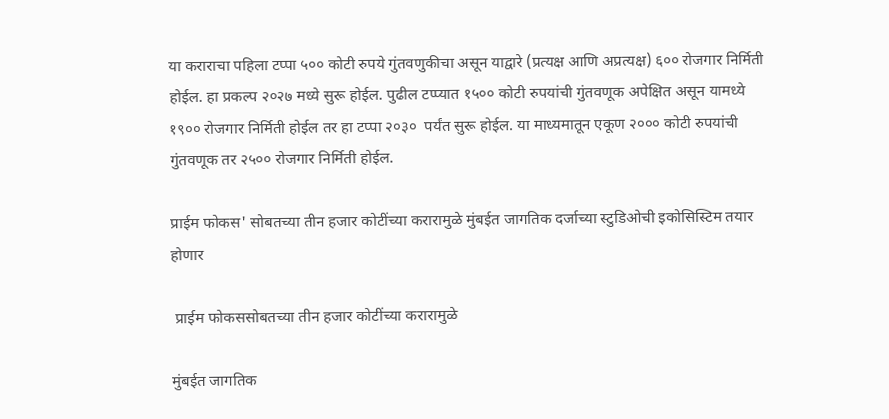या कराराचा पहिला टप्पा ५०० कोटी रुपये गुंतवणुकीचा असून याद्वारे (प्रत्यक्ष आणि अप्रत्यक्ष) ६०० रोजगार निर्मिती होईल. हा प्रकल्प २०२७ मध्ये सुरू होईल. पुढील टप्प्यात १५०० कोटी रुपयांची गुंतवणूक अपेक्षित असून यामध्ये १९०० रोजगार निर्मिती होईल तर हा टप्पा २०३०  पर्यंत सुरू होईल. या माध्यमातून एकूण २००० कोटी रुपयांची गुंतवणूक तर २५०० रोजगार निर्मिती होईल.

प्राईम फोकस' सोबतच्या तीन हजार कोटींच्या करारामुळे मुंबईत जागतिक दर्जाच्या स्टुडिओची इकोसिस्टिम तयार होणार

 प्राईम फोकससोबतच्या तीन हजार कोटींच्या करारामुळे

मुंबईत जागतिक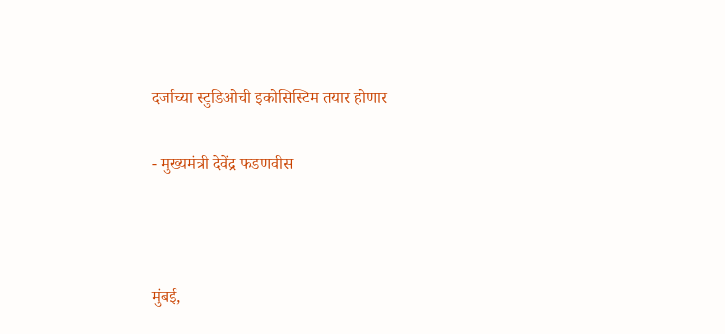दर्जाच्या स्टुडिओची इकोसिस्टिम तयार होणार

- मुख्यमंत्री देवेंद्र फडणवीस



मुंबई,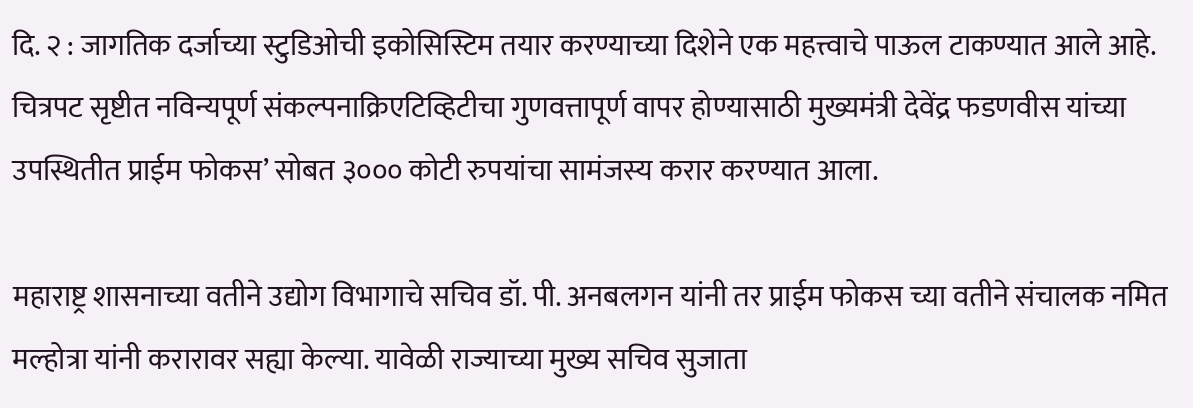दि. २ : जागतिक दर्जाच्या स्टुडिओची इकोसिस्टिम तयार करण्याच्या दिशेने एक महत्त्वाचे पाऊल टाकण्यात आले आहे. चित्रपट सृष्टीत नविन्यपूर्ण संकल्पनाक्रिएटिव्हिटीचा गुणवत्तापूर्ण वापर होण्यासाठी मुख्यमंत्री देवेंद्र फडणवीस यांच्या उपस्थितीत प्राईम फोकस’ सोबत ३००० कोटी रुपयांचा सामंजस्य करार करण्यात आला.

महाराष्ट्र शासनाच्या वतीने उद्योग विभागाचे सचिव डॉ. पी. अनबलगन यांनी तर प्राईम फोकस च्या वतीने संचालक नमित मल्होत्रा यांनी करारावर सह्या केल्या. यावेळी राज्याच्या मुख्य सचिव सुजाता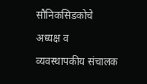सौनिकसिडकोचे अध्यक्ष व व्यवस्थापकीय संचालक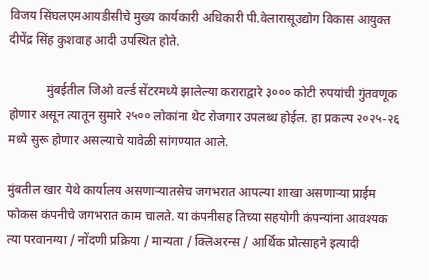विजय सिंघलएमआयडीसीचे मुख्य कार्यकारी अधिकारी पी.वेलारासूउद्योग विकास आयुक्त दीपेंद्र सिंह कुशवाह आदी उपस्थित होते.

            मुंबईतील जिओ वर्ल्ड सेंटरमध्ये झालेल्या कराराद्वारे ३००० कोटी रुपयांची गुंतवणूक होणार असून त्यातून सुमारे २५०० लोकांना थेट रोजगार उपलब्ध होईल. हा प्रकल्प २०२५-२६ मध्ये सुरू होणार असल्याचे यावेळी सांगण्यात आले.

मुंबतील खार येथे कार्यालय असणाऱ्यातसेच जगभरात आपल्या शाखा असणाऱ्या प्राईम फोकस कंपनीचे जगभरात काम चालते. या कंपनीसह तिच्या सहयोगी कंपन्यांना आवश्यक त्या परवानग्या / नोंदणी प्रक्रिया / मान्यता / क्लिअरन्स / आर्थिक प्रोत्साहने इत्यादी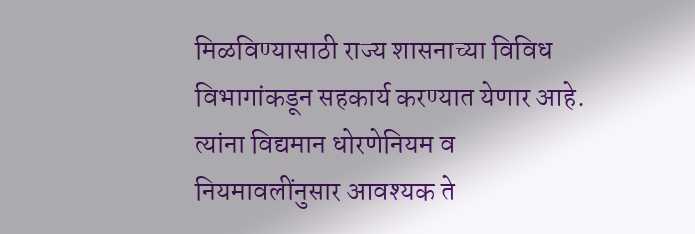मिळविण्यासाठी राज्य शासनाच्या विविध विभागांकडून सहकार्य करण्यात येणार आहे. त्यांना विद्यमान धोरणेनियम व नियमावलींनुसार आवश्यक ते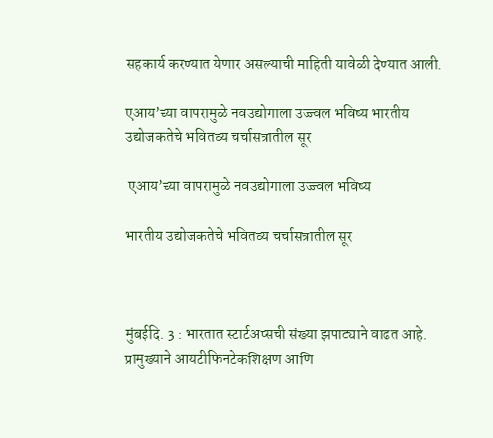सहकार्य करण्यात येणार असल्याची माहिती यावेळी देण्यात आली.

एआय’च्या वापरामुळे नवउद्योगाला उज्ज्वल भविष्य भारतीय उद्योजकतेचे भवितव्य चर्चासत्रातील सूर

 एआय’च्या वापरामुळे नवउद्योगाला उज्ज्वल भविष्य

भारतीय उद्योजकतेचे भवितव्य चर्चासत्रातील सूर



मुंबईदि. 3 : भारतात स्टार्टअप्सची संख्या झपाट्याने वाढत आहे. प्रामुख्याने आयटीफिनटेकशिक्षण आणि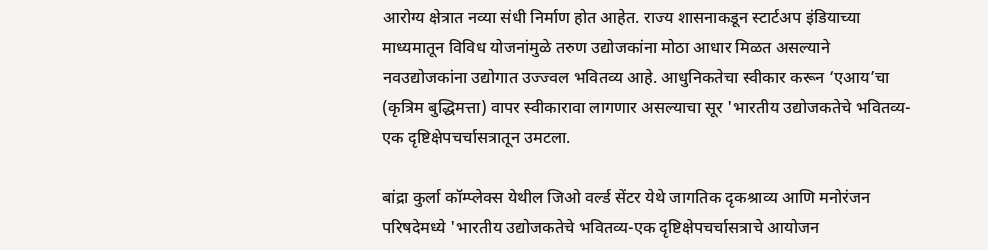आरोग्य क्षेत्रात नव्या संधी निर्माण होत आहेत. राज्य शासनाकडून स्टार्टअप इंडियाच्या माध्यमातून विविध योजनांमुळे तरुण उद्योजकांना मोठा आधार मिळत असल्याने नवउद्योजकांना उद्योगात उज्ज्वल भवितव्य आहे. आधुनिकतेचा स्वीकार करून ‘एआय’चा (कृत्रिम बुद्धिमत्ता) वापर स्वीकारावा लागणार असल्याचा सूर 'भारतीय उद्योजकतेचे भवितव्य-एक दृष्टिक्षेपचर्चासत्रातून उमटला.

बांद्रा कुर्ला कॉम्प्लेक्स येथील जिओ वर्ल्ड सेंटर येथे जागतिक दृकश्राव्य आणि मनोरंजन परिषदेमध्ये 'भारतीय उद्योजकतेचे भवितव्य-एक दृष्टिक्षेपचर्चासत्राचे आयोजन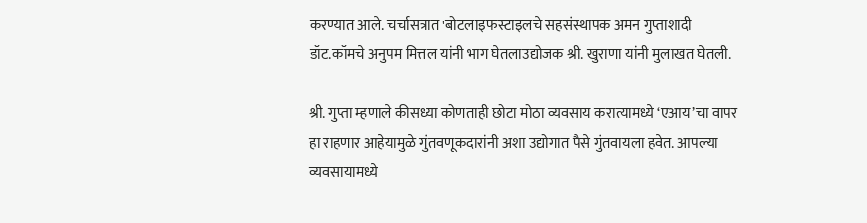करण्यात आले. चर्चासत्रात 'बोटलाइफस्टाइलचे सहसंस्थापक अमन गुप्ताशादी डॉट.कॉमचे अनुपम मित्तल यांनी भाग घेतलाउद्योजक श्री. खुराणा यांनी मुलाखत घेतली.

श्री. गुप्ता म्हणाले कीसध्या कोणताही छोटा मोठा व्यवसाय करात्यामध्ये ‘एआय’चा वापर हा राहणार आहेयामुळे गुंतवणूकदारांनी अशा उद्योगात पैसे गुंतवायला हवेत. आपल्या व्यवसायामध्ये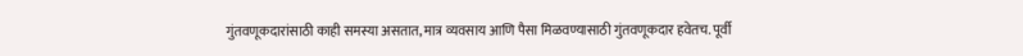गुंतवणूकदारांसाठी काही समस्या असतात, मात्र व्यवसाय आणि पैसा मिळवण्यासाठी गुंतवणूकदार हवेतच. पूर्वी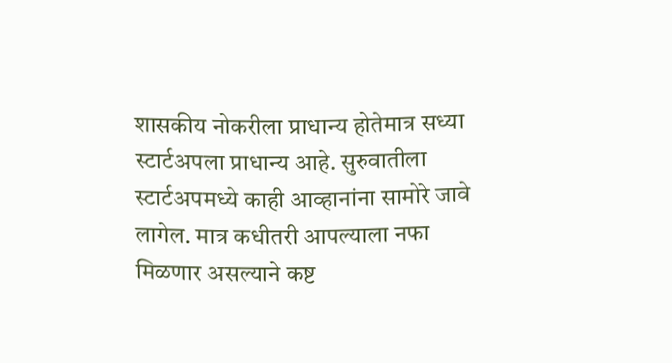शासकीय नोकरीला प्राधान्य होतेमात्र सध्या स्टार्टअपला प्राधान्य आहे. सुरुवातीला स्टार्टअपमध्ये काही आव्हानांना सामोरे जावे लागेल. मात्र कधीतरी आपल्याला नफा मिळणार असल्याने कष्ट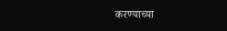करण्याच्या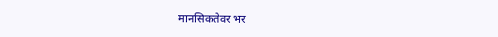मानसिकतेवर भर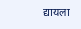द्यायला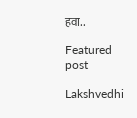हवा..

Featured post

Lakshvedhi